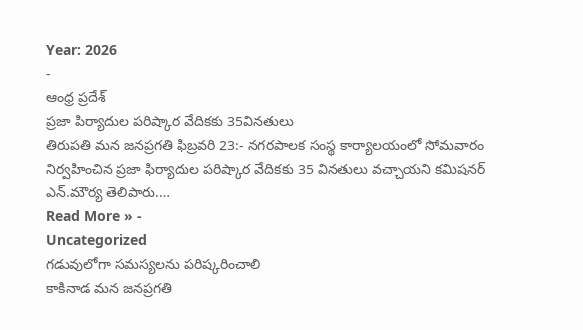Year: 2026
-
ఆంధ్ర ప్రదేశ్
ప్రజా పిర్యాదుల పరిష్కార వేదికకు 35వినతులు
తిరుపతి మన జనప్రగతి ఫిబ్రవరి 23:- నగరపాలక సంస్థ కార్యాలయంలో సోమవారం నిర్వహించిన ప్రజా ఫిర్యాదుల పరిష్కార వేదికకు 35 వినతులు వచ్చాయని కమిషనర్ ఎన్.మౌర్య తెలిపారు.…
Read More » -
Uncategorized
గడువులోగా సమస్యలను పరిష్కరించాలి
కాకినాడ మన జనప్రగతి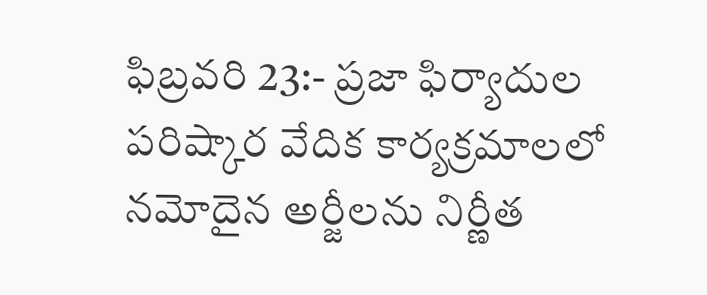ఫిబ్రవరి 23:- ప్రజా ఫిర్యాదుల పరిష్కార వేదిక కార్యక్రమాలలో నమోదైన అర్జీలను నిర్ణీత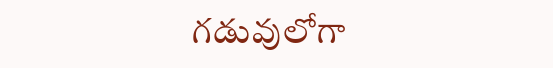గడువులోగా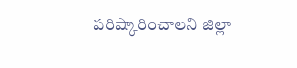పరిష్కారించాలని జిల్లా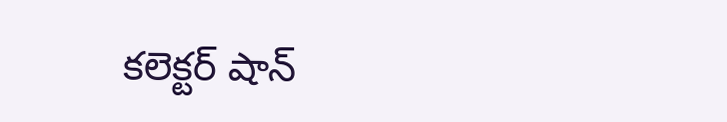కలెక్టర్ షాన్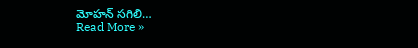మోహన్ సగిలి…
Read More »